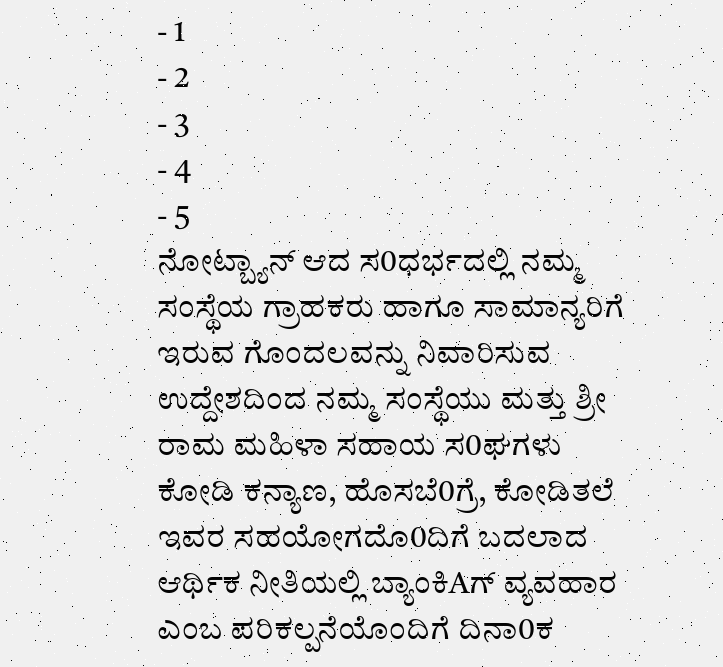- 1
- 2
- 3
- 4
- 5
ನೋಟ್ಬ್ಯಾನ್ ಆದ ಸ0ಧರ್ಭದಲ್ಲಿ ನಮ್ಮ ಸಂಸ್ಥೆಯ ಗ್ರಾಹಕರು ಹಾಗೂ ಸಾಮಾನ್ಯರಿಗೆ ಇರುವ ಗೊಂದಲವನ್ನು ನಿವಾರಿಸುವ ಉದ್ದೇಶದಿಂದ ನಮ್ಮ ಸಂಸ್ಥೆಯು ಮತ್ತು ಶ್ರೀ ರಾಮ ಮಹಿಳಾ ಸಹಾಯ ಸ0ಘಗಳು ಕೋಡಿ ಕನ್ಯಾಣ, ಹೊಸಬೆ0ಗ್ರೆ, ಕೋಡಿತಲೆ ಇವರ ಸಹಯೋಗದೊ0ದಿಗೆ ಬದಲಾದ ಆರ್ಥಿಕ ನೀತಿಯಲ್ಲಿ ಬ್ಯಾಂಕಿAಗ್ ವ್ಯವಹಾರ ಎಂಬ ಪರಿಕಲ್ಪನೆಯೊಂದಿಗೆ ದಿನಾ0ಕ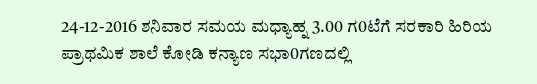24-12-2016 ಶನಿವಾರ ಸಮಯ ಮಧ್ಯಾಹ್ನ 3.00 ಗ0ಟೆಗೆ ಸರಕಾರಿ ಹಿರಿಯ ಪ್ರಾಥಮಿಕ ಶಾಲೆ ಕೋಡಿ ಕನ್ಯಾಣ ಸಭಾ0ಗಣದಲ್ಲಿ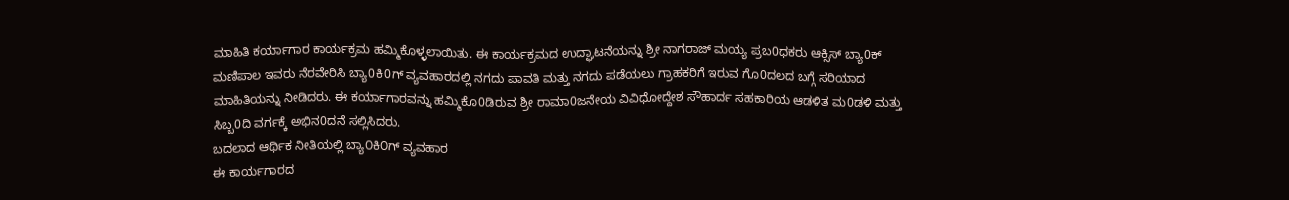ಮಾಹಿತಿ ಕರ್ಯಾಗಾರ ಕಾರ್ಯಕ್ರಮ ಹಮ್ಮಿಕೊಳ್ಳಲಾಯಿತು. ಈ ಕಾರ್ಯಕ್ರಮದ ಉದ್ಘಾಟನೆಯನ್ನು ಶ್ರೀ ನಾಗರಾಜ್ ಮಯ್ಯ ಪ್ರಬ0ಧಕರು ಆಕ್ಸಿಸ್ ಬ್ಯಾ0ಕ್ ಮಣಿಪಾಲ ಇವರು ನೆರವೇರಿಸಿ ಬ್ಯಾ0ಕಿ0ಗ್ ವ್ಯವಹಾರದಲ್ಲಿ ನಗದು ಪಾವತಿ ಮತ್ತು ನಗದು ಪಡೆಯಲು ಗ್ರಾಹಕರಿಗೆ ಇರುವ ಗೊ0ದಲದ ಬಗ್ಗೆ ಸರಿಯಾದ ಮಾಹಿತಿಯನ್ನು ನೀಡಿದರು. ಈ ಕರ್ಯಾಗಾರವನ್ನು ಹಮ್ಮಿಕೊ0ಡಿರುವ ಶ್ರೀ ರಾಮಾ0ಜನೇಯ ವಿವಿಧೋದ್ದೇಶ ಸೌಹಾರ್ದ ಸಹಕಾರಿಯ ಆಡಳಿತ ಮ0ಡಳಿ ಮತ್ತು ಸಿಬ್ಬ0ದಿ ವರ್ಗಕ್ಕೆ ಅಭಿನ0ದನೆ ಸಲ್ಲಿಸಿದರು.
ಬದಲಾದ ಆರ್ಥಿಕ ನೀತಿಯಲ್ಲಿ ಬ್ಯಾ೦ಕಿ೦ಗ್ ವ್ಯವಹಾರ
ಈ ಕಾರ್ಯಗಾರದ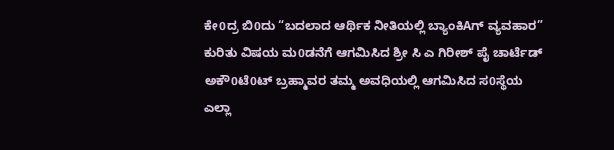ಕೇ0ದ್ರ ಬಿ0ದು “ಬದಲಾದ ಆರ್ಥಿಕ ನೀತಿಯಲ್ಲಿ ಬ್ಯಾಂಕಿAಗ್ ವ್ಯವಹಾರ” ಕುರಿತು ವಿಷಯ ಮ0ಡನೆಗೆ ಆಗಮಿಸಿದ ಶ್ರೀ ಸಿ ಎ ಗಿರೀಶ್ ಪೈ ಚಾರ್ಟೆಡ್ ಅಕೌ0ಟೆ0ಟ್ ಬ್ರಹ್ಮಾವರ ತಮ್ಮ ಅವಧಿಯಲ್ಲಿ ಆಗಮಿಸಿದ ಸ0ಸ್ಥೆಯ ಎಲ್ಲಾ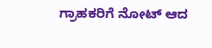ಗ್ರಾಹಕರಿಗೆ ನೋಟ್ ಆದ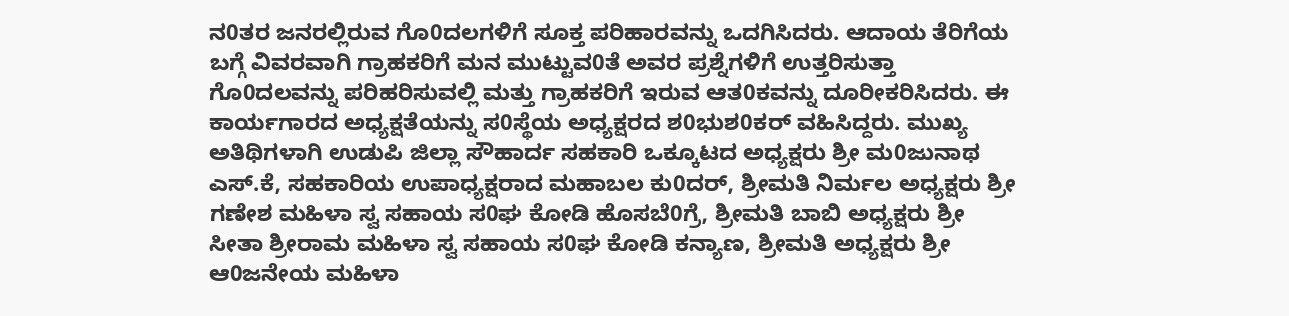ನ0ತರ ಜನರಲ್ಲಿರುವ ಗೊ0ದಲಗಳಿಗೆ ಸೂಕ್ತ ಪರಿಹಾರವನ್ನು ಒದಗಿಸಿದರು. ಆದಾಯ ತೆರಿಗೆಯ ಬಗ್ಗೆ ವಿವರವಾಗಿ ಗ್ರಾಹಕರಿಗೆ ಮನ ಮುಟ್ಟುವ0ತೆ ಅವರ ಪ್ರಶ್ನೆಗಳಿಗೆ ಉತ್ತರಿಸುತ್ತಾ ಗೊ0ದಲವನ್ನು ಪರಿಹರಿಸುವಲ್ಲಿ ಮತ್ತು ಗ್ರಾಹಕರಿಗೆ ಇರುವ ಆತ0ಕವನ್ನು ದೂರೀಕರಿಸಿದರು. ಈ ಕಾರ್ಯಗಾರದ ಅಧ್ಯಕ್ಷತೆಯನ್ನು ಸ0ಸ್ಥೆಯ ಅಧ್ಯಕ್ಷರದ ಶ0ಭುಶ0ಕರ್ ವಹಿಸಿದ್ದರು. ಮುಖ್ಯ ಅತಿಥಿಗಳಾಗಿ ಉಡುಪಿ ಜಿಲ್ಲಾ ಸೌಹಾರ್ದ ಸಹಕಾರಿ ಒಕ್ಕೂಟದ ಅಧ್ಯಕ್ಷರು ಶ್ರೀ ಮ0ಜುನಾಥ ಎಸ್.ಕೆ, ಸಹಕಾರಿಯ ಉಪಾಧ್ಯಕ್ಷರಾದ ಮಹಾಬಲ ಕು0ದರ್, ಶ್ರೀಮತಿ ನಿರ್ಮಲ ಅಧ್ಯಕ್ಷರು ಶ್ರೀ ಗಣೇಶ ಮಹಿಳಾ ಸ್ವ ಸಹಾಯ ಸ0ಘ ಕೋಡಿ ಹೊಸಬೆ0ಗ್ರೆ, ಶ್ರೀಮತಿ ಬಾಬಿ ಅಧ್ಯಕ್ಷರು ಶ್ರೀ ಸೀತಾ ಶ್ರೀರಾಮ ಮಹಿಳಾ ಸ್ವ ಸಹಾಯ ಸ0ಘ ಕೋಡಿ ಕನ್ಯಾಣ, ಶ್ರೀಮತಿ ಅಧ್ಯಕ್ಷರು ಶ್ರೀ ಆ0ಜನೇಯ ಮಹಿಳಾ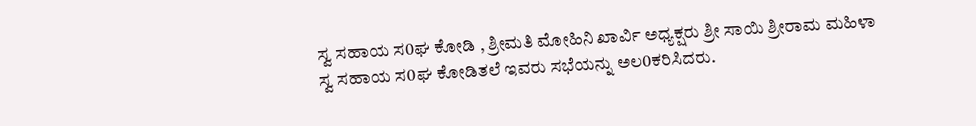ಸ್ವ ಸಹಾಯ ಸ0ಘ ಕೋಡಿ , ಶ್ರೀಮತಿ ಮೋಹಿನಿ ಖಾರ್ವಿ ಅಧ್ಯಕ್ಷರು ಶ್ರೀ ಸಾಯಿ ಶ್ರೀರಾಮ ಮಹಿಳಾ ಸ್ವ ಸಹಾಯ ಸ0ಘ ಕೋಡಿತಲೆ ಇವರು ಸಭೆಯನ್ನು ಅಲ0ಕರಿಸಿದರು.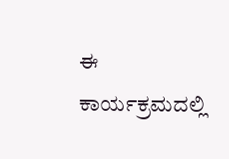ಈ ಕಾರ್ಯಕ್ರಮದಲ್ಲಿ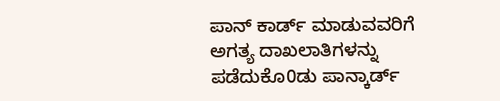ಪಾನ್ ಕಾರ್ಡ್ ಮಾಡುವವರಿಗೆ ಅಗತ್ಯ ದಾಖಲಾತಿಗಳನ್ನು ಪಡೆದುಕೊ0ಡು ಪಾನ್ಕಾರ್ಡ್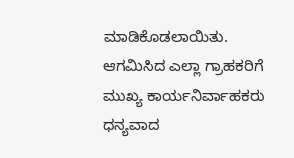ಮಾಡಿಕೊಡಲಾಯಿತು. ಆಗಮಿಸಿದ ಎಲ್ಲಾ ಗ್ರಾಹಕರಿಗೆ ಮುಖ್ಯ ಕಾರ್ಯನಿರ್ವಾಹಕರು ಧನ್ಯವಾದ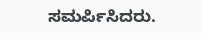ಸಮರ್ಪಿಸಿದರು.